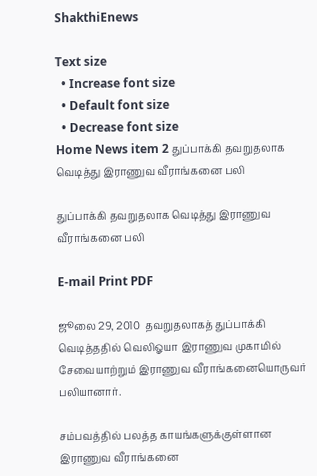ShakthiEnews

Text size
  • Increase font size
  • Default font size
  • Decrease font size
Home News item 2 துப்பாக்கி தவறுதலாக வெடித்து இராணுவ வீராங்கனை பலி

துப்பாக்கி தவறுதலாக வெடித்து இராணுவ வீராங்கனை பலி

E-mail Print PDF

ஜூலை 29, 2010  தவறுதலாகத் துப்பாக்கி வெடித்ததில் வெலிஓயா இராணுவ முகாமில் சேவையாற்றும் இராணுவ வீராங்கனையொருவர் பலியானார்.

சம்பவத்தில் பலத்த காயங்களுக்குள்ளான இராணுவ வீராங்கனை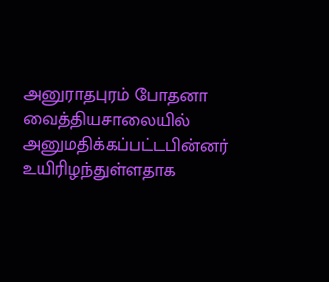அனுராதபுரம் போதனா வைத்தியசாலையில் அனுமதிக்கப்பட்டபின்னர் உயிரிழந்துள்ளதாக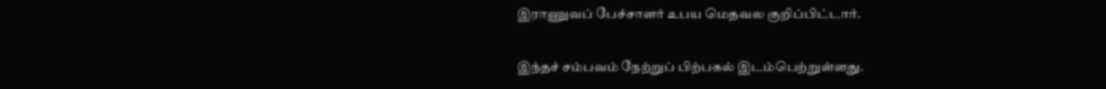இராணுவப் பேச்சாளர் உபய மெதவல குறிப்பிட்டார்.

இந்தச் சம்பவம் நேற்றுப் பிற்பகல் இடம்பெற்றுள்ளது.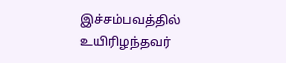இச்சம்பவத்தில் உயிரிழந்தவர்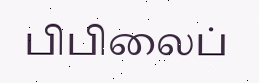பிபிலைப்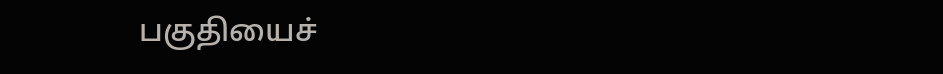பகுதியைச்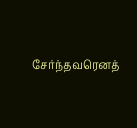சேர்ந்தவரெனத்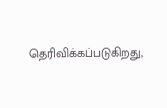தெரிவிக்கப்படுகிறது,